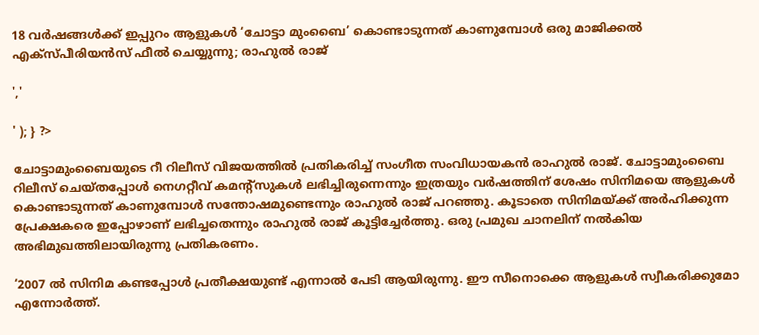18 വർഷങ്ങൾക്ക് ഇപ്പുറം ആളുകൾ ‘ചോട്ടാ മുംബൈ’ കൊണ്ടാടുന്നത് കാണുമ്പോൾ ഒരു മാജിക്കൽ എക്സ്പീരിയൻസ് ഫീൽ ചെയ്യുന്നു; രാഹുൽ രാജ്

','

' ); } ?>

ചോട്ടാമുംബൈയുടെ റീ റിലീസ് വിജയത്തിൽ പ്രതികരിച്ച് സംഗീത സംവിധായകൻ രാഹുൽ രാജ്. ചോട്ടാമുംബൈ റിലീസ് ചെയ്തപ്പോൾ നെഗറ്റീവ് കമന്റ്സുകൾ ലഭിച്ചിരുന്നെന്നും ഇത്രയും വർഷത്തിന് ശേഷം സിനിമയെ ആളുകൾ കൊണ്ടാടുന്നത് കാണുമ്പോൾ സന്തോഷമുണ്ടെന്നും രാഹുൽ രാജ് പറഞ്ഞു. കൂടാതെ സിനിമയ്ക്ക് അർഹിക്കുന്ന പ്രേക്ഷകരെ ഇപ്പോഴാണ് ലഭിച്ചതെന്നും രാഹുൽ രാജ് കൂട്ടിച്ചേർത്തു. ഒരു പ്രമുഖ ചാനലിന് നൽകിയ അഭിമുഖത്തിലായിരുന്നു പ്രതികരണം.

‘2007 ൽ സിനിമ കണ്ടപ്പോൾ പ്രതീക്ഷയുണ്ട് എന്നാൽ പേടി ആയിരുന്നു. ഈ സീനൊക്കെ ആളുകൾ സ്വീകരിക്കുമോ എന്നോർത്ത്.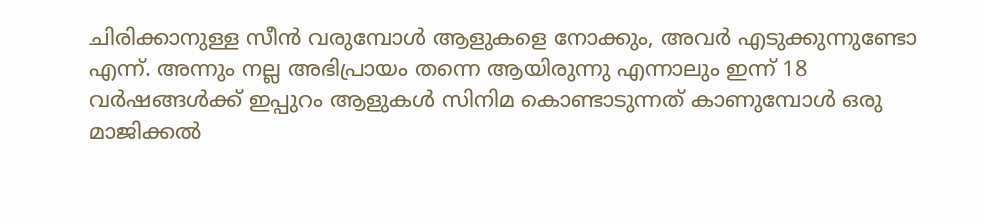ചിരിക്കാനുള്ള സീൻ വരുമ്പോൾ ആളുകളെ നോക്കും, അവർ എടുക്കുന്നുണ്ടോ എന്ന്. അന്നും നല്ല അഭിപ്രായം തന്നെ ആയിരുന്നു എന്നാലും ഇന്ന് 18 വർഷങ്ങൾക്ക് ഇപ്പുറം ആളുകൾ സിനിമ കൊണ്ടാടുന്നത് കാണുമ്പോൾ ഒരു മാജിക്കൽ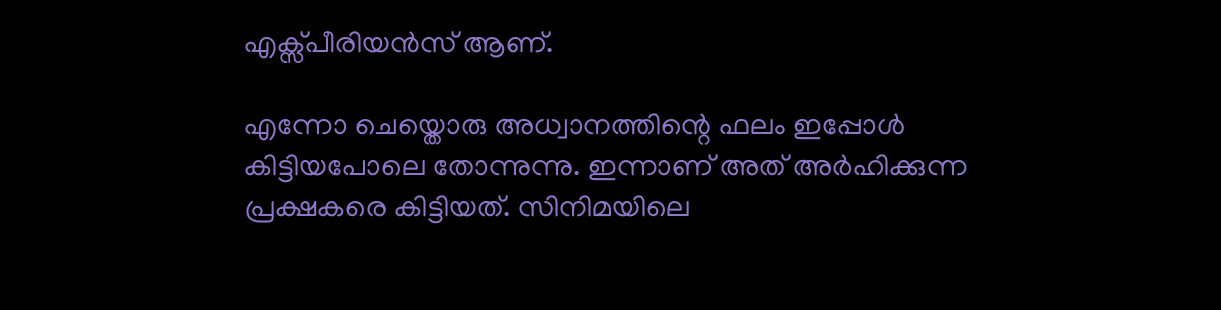എക്സ്പീരിയൻസ് ആണ്.

എന്നോ ചെയ്തൊരു അധ്വാനത്തിന്റെ ഫലം ഇപ്പോൾ കിട്ടിയപോലെ തോന്നുന്നു. ഇന്നാണ് അത് അർഹിക്കുന്ന പ്രക്ഷകരെ കിട്ടിയത്. സിനിമയിലെ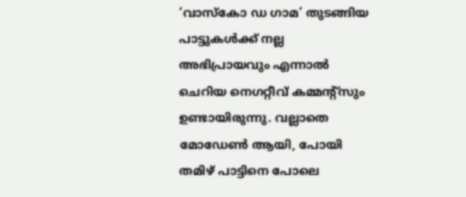‘വാസ്കോ ഡ ഗാമ’ തുടങ്ങിയ പാട്ടുകൾക്ക് നല്ല അഭിപ്രായവും എന്നാൽ ചെറിയ നെഗറ്റീവ് കമ്മന്റ്സും ഉണ്ടായിരുന്നു. വല്ലാതെ മോഡേൺ ആയി, പോയി തമിഴ് പാട്ടിനെ പോലെ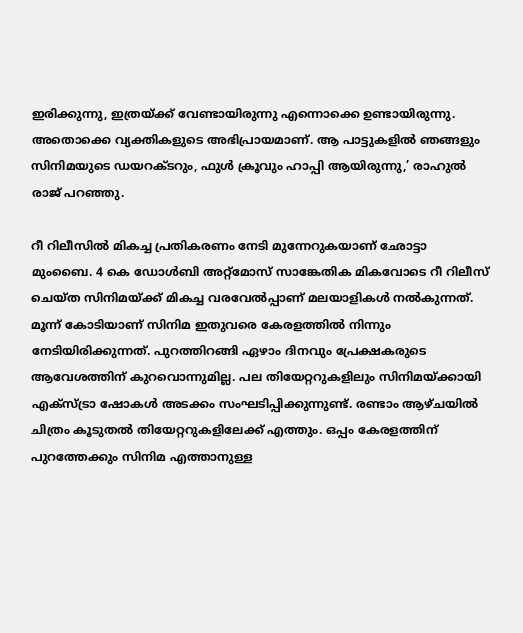ഇരിക്കുന്നു, ഇത്രയ്ക്ക് വേണ്ടായിരുന്നു എന്നൊക്കെ ഉണ്ടായിരുന്നു. അതൊക്കെ വ്യക്തികളുടെ അഭിപ്രായമാണ്. ആ പാട്ടുകളിൽ ഞങ്ങളും സിനിമയുടെ ഡയറക്ടറും, ഫുൾ ക്രൂവും ഹാപ്പി ആയിരുന്നു,’ രാഹുൽ രാജ് പറഞ്ഞു.

റീ റിലീസിൽ മികച്ച പ്രതികരണം നേടി മുന്നേറുകയാണ് ഛോട്ടാ മുംബൈ. 4 കെ ഡോള്‍ബി അറ്റ്മോസ് സാങ്കേതിക മികവോടെ റീ റിലീസ് ചെയ്ത സിനിമയ്ക്ക് മികച്ച വരവേൽപ്പാണ് മലയാളികൾ നൽകുന്നത്. മൂന്ന് കോടിയാണ് സിനിമ ഇതുവരെ കേരളത്തിൽ നിന്നും നേടിയിരിക്കുന്നത്. പുറത്തിറങ്ങി ഏഴാം ദിനവും പ്രേക്ഷകരുടെ ആവേശത്തിന് കുറവൊന്നുമില്ല. പല തിയേറ്ററുകളിലും സിനിമയ്ക്കായി എക്സ്ട്രാ ഷോകൾ അടക്കം സംഘടിപ്പിക്കുന്നുണ്ട്. രണ്ടാം ആഴ്ചയിൽ ചിത്രം കൂടുതൽ തിയേറ്ററുകളിലേക്ക് എത്തും. ഒപ്പം കേരളത്തിന് പുറത്തേക്കും സിനിമ എത്താനുള്ള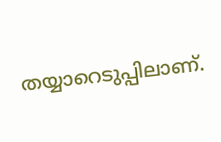തയ്യാറെടുപ്പിലാണ്.